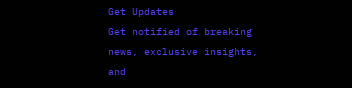Get Updates
Get notified of breaking news, exclusive insights, and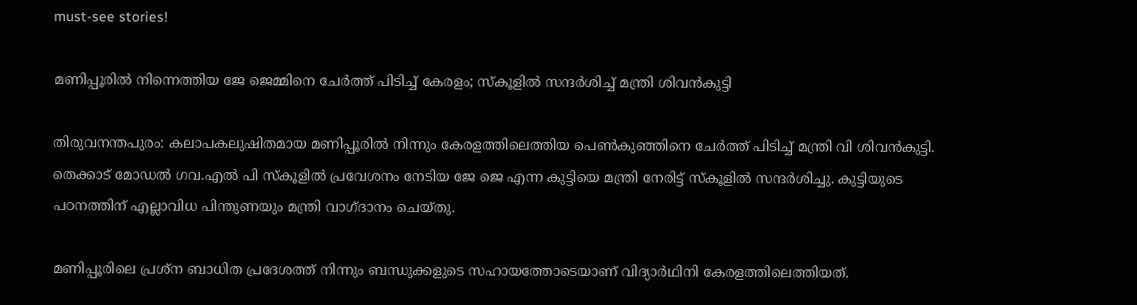must-see stories!

മണിപ്പൂരിൽ നിന്നെത്തിയ ജേ ജെമ്മിനെ ചേർത്ത് പിടിച്ച് കേരളം; സ്കൂളിൽ സന്ദർശിച്ച് മന്ത്രി ശിവൻകുട്ടി

തിരുവനന്തപുരം: കലാപകലുഷിതമായ മണിപ്പൂരിൽ നിന്നും കേരളത്തിലെത്തിയ പെൺകുഞ്ഞിനെ ചേർത്ത് പിടിച്ച് മന്ത്രി വി ശിവൻകുട്ടി. തെക്കാട് മോഡൽ ഗവ.എൽ പി സ്കൂളിൽ പ്രവേശനം നേടിയ ജേ ജെ എന്ന കുട്ടിയെ മന്ത്രി നേരിട്ട് സ്കൂളിൽ സന്ദർശിച്ചു. കുട്ടിയുടെ പഠനത്തിന് എല്ലാവിധ പിന്തുണയും മന്ത്രി വാഗ്ദാനം ചെയ്തു.

മണിപ്പൂരിലെ പ്രശ്‌ന ബാധിത പ്രദേശത്ത് നിന്നും ബന്ധുക്കളുടെ സഹായത്തോടെയാണ് വിദ്യാർഥിനി കേരളത്തിലെത്തിയത്.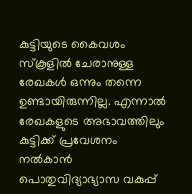കുട്ടിയുടെ കൈവശം സ്കൂളിൽ ചേരാനുള്ള രേഖകൾ ഒന്നും തന്നെ ഉണ്ടായിരുന്നില്ല. എന്നാൽ രേഖകളുടെ അഭാവത്തിലും കുട്ടിക്ക് പ്രവേശനം നൽകാൻ പൊതുവിദ്യാഭ്യാസ വകുപ്പ്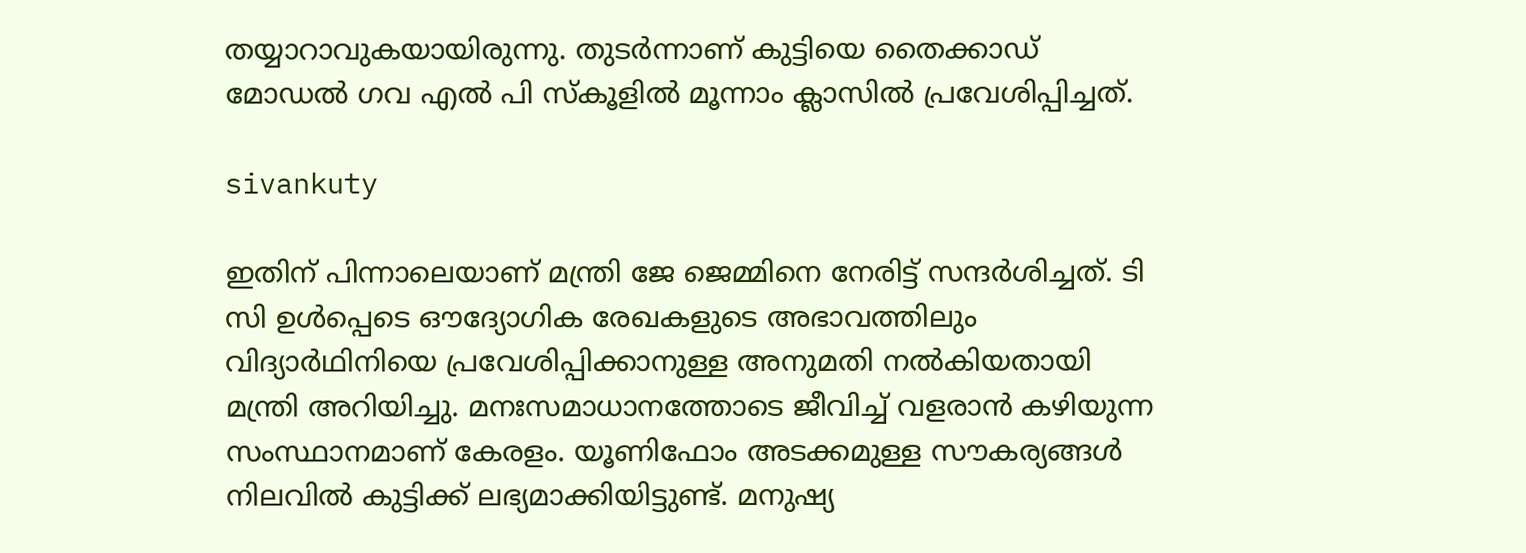തയ്യാറാവുകയായിരുന്നു. തുടർന്നാണ് കുട്ടിയെ തൈക്കാഡ് മോഡൽ ഗവ എൽ പി സ്കൂളിൽ മൂന്നാം ക്ലാസിൽ പ്രവേശിപ്പിച്ചത്.

sivankuty

ഇതിന് പിന്നാലെയാണ് മന്ത്രി ജേ ജെമ്മിനെ നേരിട്ട് സന്ദർശിച്ചത്. ടി സി ഉൾപ്പെടെ ഔദ്യോഗിക രേഖകളുടെ അഭാവത്തിലും വിദ്യാർഥിനിയെ പ്രവേശിപ്പിക്കാനുള്ള അനുമതി നൽകിയതായി മന്ത്രി അറിയിച്ചു. മനഃസമാധാനത്തോടെ ജീവിച്ച് വളരാൻ കഴിയുന്ന സംസ്ഥാനമാണ് കേരളം. യൂണിഫോം അടക്കമുള്ള സൗകര്യങ്ങൾ നിലവിൽ കുട്ടിക്ക് ലഭ്യമാക്കിയിട്ടുണ്ട്. മനുഷ്യ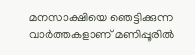മനസാക്ഷിയെ ഞെട്ടിക്കുന്ന വാർത്തകളാണ് മണിപ്പൂരിൽ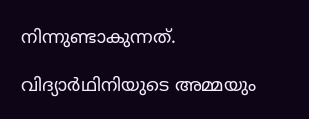നിന്നുണ്ടാകുന്നത്.

വിദ്യാർഥിനിയുടെ അമ്മയും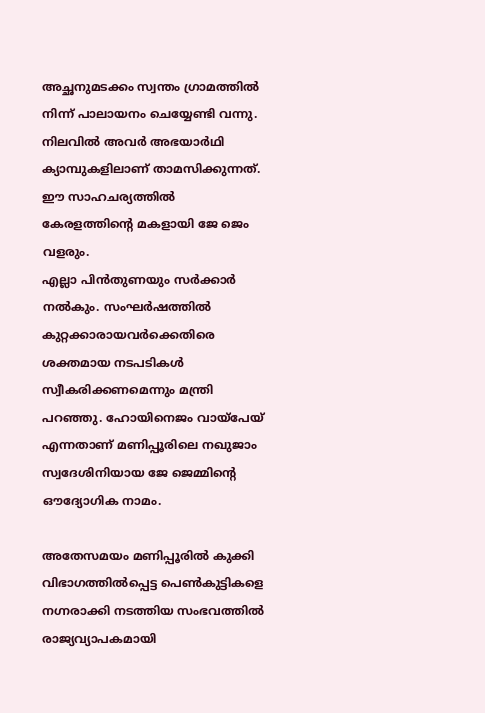അച്ഛനുമടക്കം സ്വന്തം ഗ്രാമത്തിൽ നിന്ന് പാലായനം ചെയ്യേണ്ടി വന്നു. നിലവിൽ അവർ അഭയാർഥി ക്യാമ്പുകളിലാണ് താമസിക്കുന്നത്. ഈ സാഹചര്യത്തിൽ കേരളത്തിന്റെ മകളായി ജേ ജെം വളരും.
എല്ലാ പിൻതുണയും സർക്കാർ നൽകും. സംഘർഷത്തിൽ കുറ്റക്കാരായവർക്കെതിരെ ശക്തമായ നടപടികൾ സ്വീകരിക്കണമെന്നും മന്ത്രി പറഞ്ഞു. ഹോയിനെജം വായ്‌പേയ് എന്നതാണ് മണിപ്പൂരിലെ നഖുജാം സ്വദേശിനിയായ ജേ ജെമ്മിന്റെ ഔദ്യോഗിക നാമം.

അതേസമയം മണിപ്പൂരിൽ കുക്കി വിഭാഗത്തിൽപ്പെട്ട പെൺകുട്ടികളെ നഗ്നരാക്കി നടത്തിയ സംഭവത്തിൽ രാജ്യവ്യാപകമായി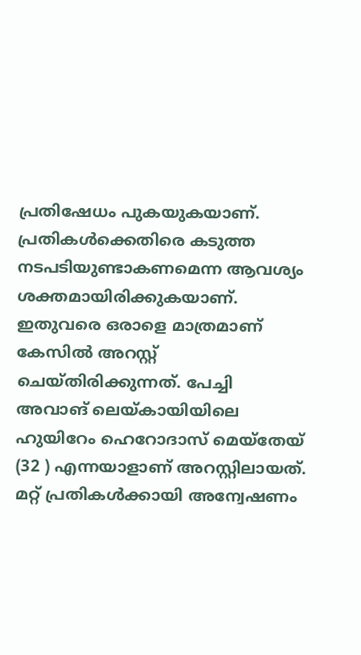പ്രതിഷേധം പുകയുകയാണ്. പ്രതികൾക്കെതിരെ കടുത്ത നടപടിയുണ്ടാകണമെന്ന ആവശ്യം ശക്തമായിരിക്കുകയാണ്. ഇതുവരെ ഒരാളെ മാത്രമാണ് കേസിൽ അറസ്റ്റ് ചെയ്തിരിക്കുന്നത്. പേച്ചി അവാങ് ലെയ്കായിയിലെ ഹുയിറേം ഹെറോദാസ് മെയ്തേയ് (32 ) എന്നയാളാണ് അറസ്റ്റിലായത്. മറ്റ് പ്രതികൾക്കായി അന്വേഷണം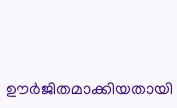ഊർജിതമാക്കിയതായി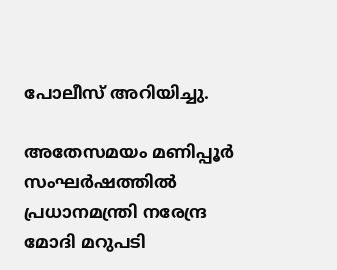പോലീസ് അറിയിച്ചു.

അതേസമയം മണിപ്പൂർ സംഘർഷത്തിൽ പ്രധാനമന്ത്രി നരേന്ദ്ര മോദി മറുപടി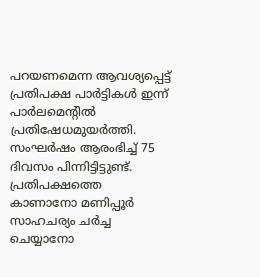പറയണമെന്ന ആവശ്യപ്പെട്ട് പ്രതിപക്ഷ പാർട്ടികൾ ഇന്ന് പാർലമെന്റിൽ പ്രതിഷേധമുയർത്തി. സംഘർഷം ആരംഭിച്ച് 75 ദിവസം പിന്നിട്ടിട്ടുണ്ട്. പ്രതിപക്ഷത്തെ കാണാനോ മണിപ്പൂർ സാഹചര്യം ചർച്ച ചെയ്യാനോ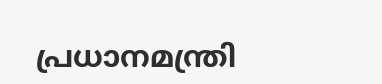പ്രധാനമന്ത്രി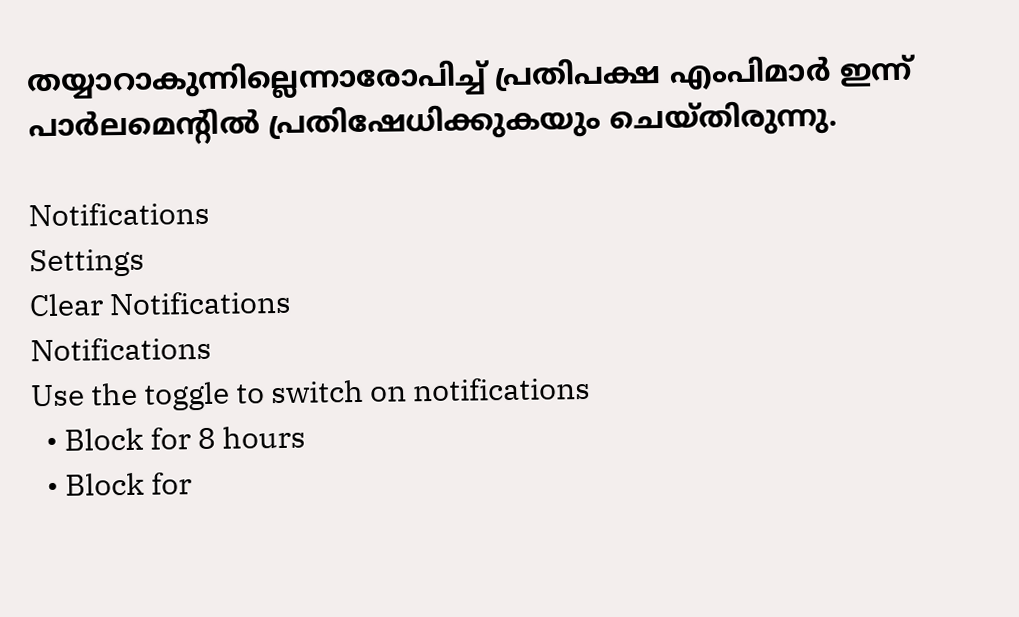തയ്യാറാകുന്നില്ലെന്നാരോപിച്ച് പ്രതിപക്ഷ എംപിമാർ ഇന്ന് പാർലമെന്റിൽ പ്രതിഷേധിക്കുകയും ചെയ്തിരുന്നു.

Notifications
Settings
Clear Notifications
Notifications
Use the toggle to switch on notifications
  • Block for 8 hours
  • Block for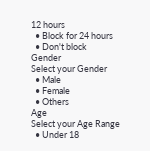12 hours
  • Block for 24 hours
  • Don't block
Gender
Select your Gender
  • Male
  • Female
  • Others
Age
Select your Age Range
  • Under 18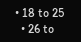• 18 to 25
  • 26 to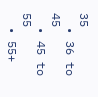35
  • 36 to 45
  • 45 to 55
  • 55+